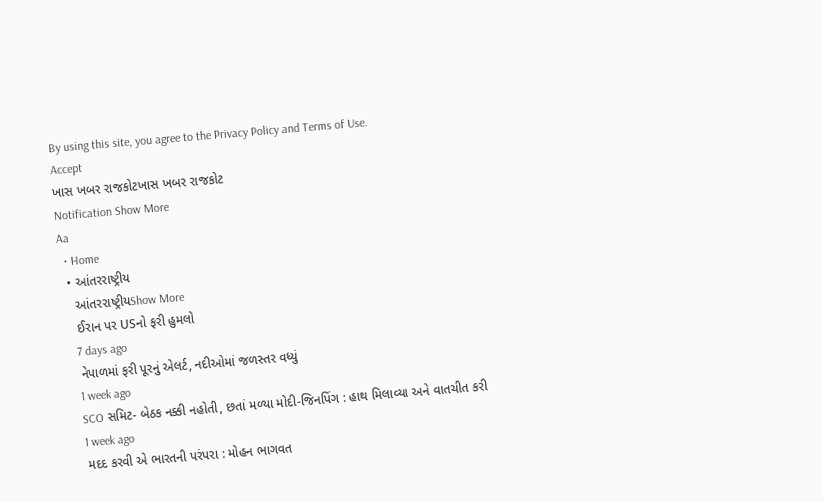By using this site, you agree to the Privacy Policy and Terms of Use.
Accept
ખાસ ખબર રાજકોટખાસ ખબર રાજકોટ
Notification Show More
Aa
  • Home
  • આંતરરાષ્ટ્રીય
    આંતરરાષ્ટ્રીયShow More
    ઈરાન પર USનો ફરી હુમલો
    7 days ago
    નેપાળમાં ફરી પૂરનું એલર્ટ, નદીઓમાં જળસ્તર વધ્યું
    1 week ago
    SCO સમિટ- બેઠક નક્કી નહોતી, છતાં મળ્યા મોદી-જિનપિંગ : હાથ મિલાવ્યા અને વાતચીત કરી
    1 week ago
    મદદ કરવી એ ભારતની પરંપરા : મોહન ભાગવત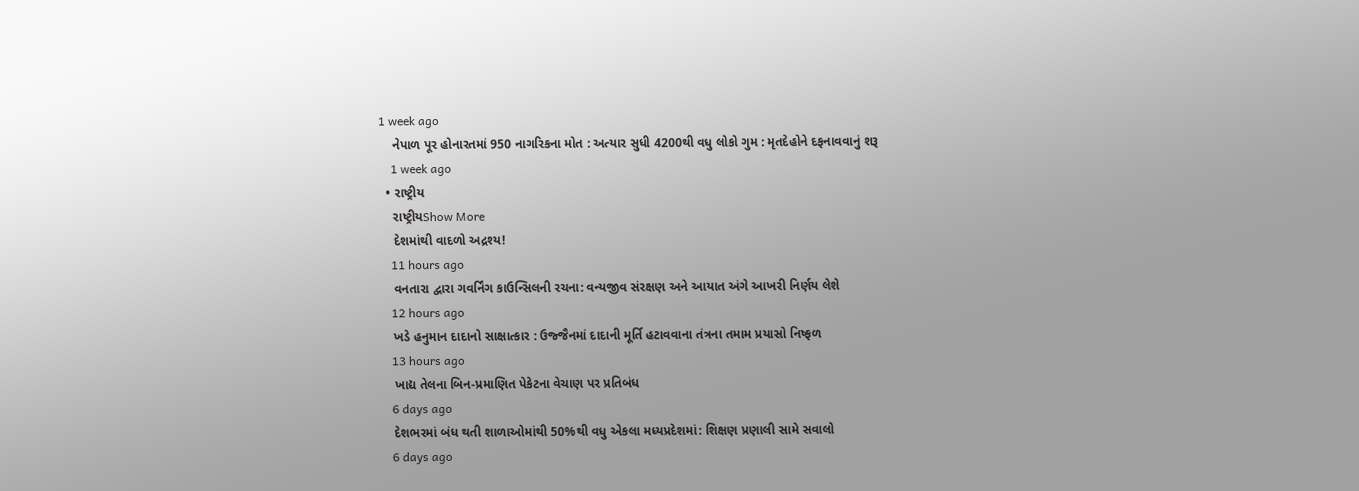1 week ago
    નેપાળ પૂર હોનારતમાં 950 નાગરિકના મોત : અત્યાર સુધી 4200થી વધુ લોકો ગુમ : મૃતદેહોને દફનાવવાનું શરૂ
    1 week ago
  • રાષ્ટ્રીય
    રાષ્ટ્રીયShow More
    દેશમાંથી વાદળો અદ્રશ્ય!
    11 hours ago
    વનતારા દ્વારા ગવર્નિંગ કાઉન્સિલની રચના: વન્યજીવ સંરક્ષણ અને આયાત અંગે આખરી નિર્ણય લેશે
    12 hours ago
    ખડે હનુમાન દાદાનો સાક્ષાત્કાર : ઉજ્જૈનમાં દાદાની મૂર્તિ હટાવવાના તંત્રના તમામ પ્રયાસો નિષ્ફળ
    13 hours ago
    ખાદ્ય તેલના બિન-પ્રમાણિત પેકેટના વેચાણ પર પ્રતિબંધ
    6 days ago
    દેશભરમાં બંધ થતી શાળાઓમાંથી 50%થી વધુ એકલા મધ્યપ્રદેશમાં: શિક્ષણ પ્રણાલી સામે સવાલો
    6 days ago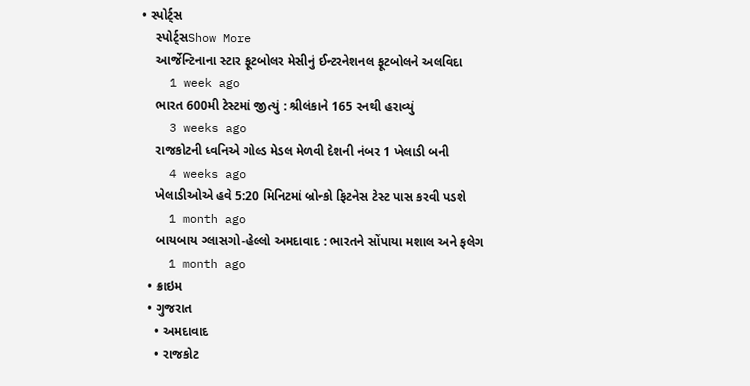• સ્પોર્ટ્સ
    સ્પોર્ટ્સShow More
    આર્જેન્ટિનાના સ્ટાર ફૂટબોલર મેસીનું ઈન્ટરનેશનલ ફૂટબોલને અલવિદા
    1 week ago
    ભારત 600મી ટેસ્ટમાં જીત્યું : શ્રીલંકાને 165 રનથી હરાવ્યું
    3 weeks ago
    રાજકોટની ધ્વનિએ ગોલ્ડ મેડલ મેળવી દેશની નંબર 1 ખેલાડી બની
    4 weeks ago
    ખેલાડીઓએ હવે 5:20 મિનિટમાં બ્રોન્કો ફિટનેસ ટેસ્ટ પાસ કરવી પડશે
    1 month ago
    બાયબાય ગ્લાસગો-હેલ્લો અમદાવાદ : ભારતને સોંપાયા મશાલ અને ફલેગ
    1 month ago
  • ક્રાઇમ
  • ગુજરાત
    • અમદાવાદ
    • રાજકોટ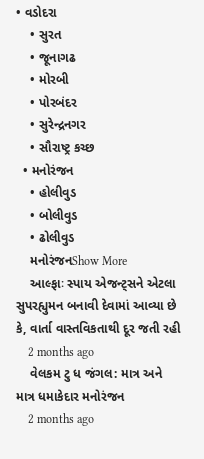• વડોદરા
    • સુરત
    • જૂનાગઢ
    • મોરબી
    • પોરબંદર
    • સુરેન્દ્રનગર
    • સૌરાષ્ટ્ર કચ્છ
  • મનોરંજન
    • હોલીવુડ
    • બોલીવુડ
    • ઢોલીવુડ
    મનોરંજનShow More
    આલ્ફાઃ સ્પાય એજન્ટ્સને એટલા સુપરહ્યુમન બનાવી દેવામાં આવ્યા છે કે, વાર્તા વાસ્તવિકતાથી દૂર જતી રહી
    2 months ago
    વેલકમ ટુ ધ જંગલ: માત્ર અને માત્ર ધમાકેદાર મનોરંજન
    2 months ago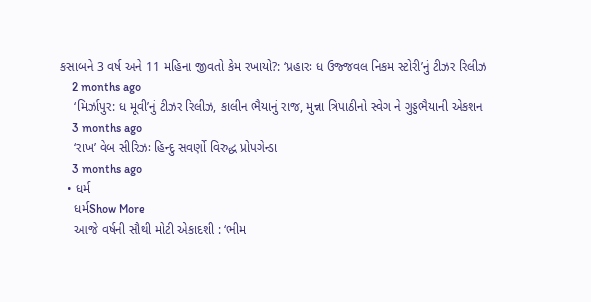કસાબને 3 વર્ષ અને 11 મહિના જીવતો કેમ રખાયો?: ‘પ્રહારઃ ધ ઉજ્જવલ નિકમ સ્ટોરી’નું ટીઝર રિલીઝ
    2 months ago
    ‘મિર્ઝાપુર: ધ મૂવી’નું ટીઝર રિલીઝ, કાલીન ભૈયાનું રાજ, મુન્ના ત્રિપાઠીનો સ્વેગ ને ગુડ્ડભૈયાની એકશન
    3 months ago
    ‘રાખ’ વેબ સીરિઝઃ હિન્દુ સવર્ણો વિરુદ્ધ પ્રોપગેન્ડા
    3 months ago
  • ધર્મ
    ધર્મShow More
    આજે વર્ષની સૌથી મોટી એકાદશી : ‘ભીમ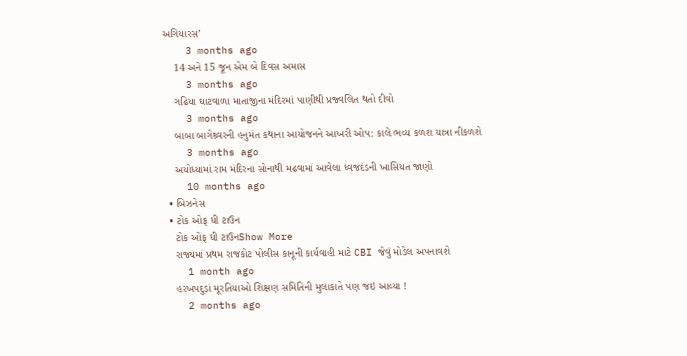અગિયારસ’
    3 months ago
    14 અને 15 જૂન એમ બે દિવસ અમાસ
    3 months ago
    ગઢિયા ઘાટવાળા માતાજીના મંદિરમાં પાણીથી પ્રજ્વલિત થતો દીવો
    3 months ago
    બાબા બાગેશ્ર્વરની હનુમંત કથાના આયોજનને આખરી ઓપ: કાલે ભવ્ય કળશ યાત્રા નીકળશે
    3 months ago
    અયોધ્યામાં રામ મંદિરના સોનાથી મઢવામાં આવેલા ધ્વજદંડની ખાસિયત જાણો
    10 months ago
  • બિઝનેસ
  • ટોક ઓફ ધી ટાઉન
    ટોક ઓફ ધી ટાઉનShow More
    રાજ્યમાં પ્રથમ રાજકોટ પોલીસ કાનૂની કાર્યવાહી માટે CBI જેવું મોડેલ અપનાવશે
    1 month ago
    હરખપદુડાં મૂરતિયાઓ શિક્ષણ સમિતિની મુલાકાતે પણ જઇ આવ્યા !
    2 months ago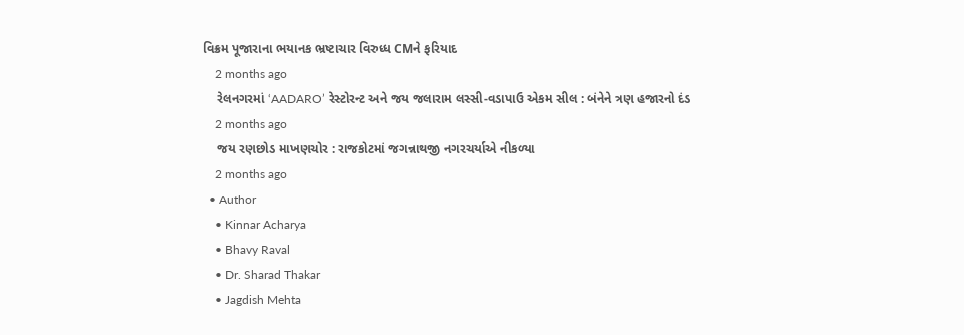વિક્રમ પૂજારાના ભયાનક ભ્રષ્ટાચાર વિરુધ્ધ CMને ફરિયાદ
    2 months ago
    રેલનગરમાં ‘AADARO’ રેસ્ટોરન્ટ અને જય જલારામ લસ્સી-વડાપાઉ એકમ સીલ : બંનેને ત્રણ હજારનો દંડ
    2 months ago
    જય રણછોડ માખણચોર : રાજકોટમાં જગન્નાથજી નગરચર્યાએ નીકળ્યા
    2 months ago
  • Author
    • Kinnar Acharya
    • Bhavy Raval
    • Dr. Sharad Thakar
    • Jagdish Mehta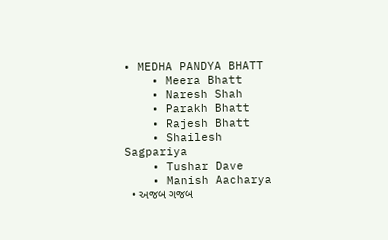• MEDHA PANDYA BHATT
    • Meera Bhatt
    • Naresh Shah
    • Parakh Bhatt
    • Rajesh Bhatt
    • Shailesh Sagpariya
    • Tushar Dave
    • Manish Aacharya
  • અજબ ગજબ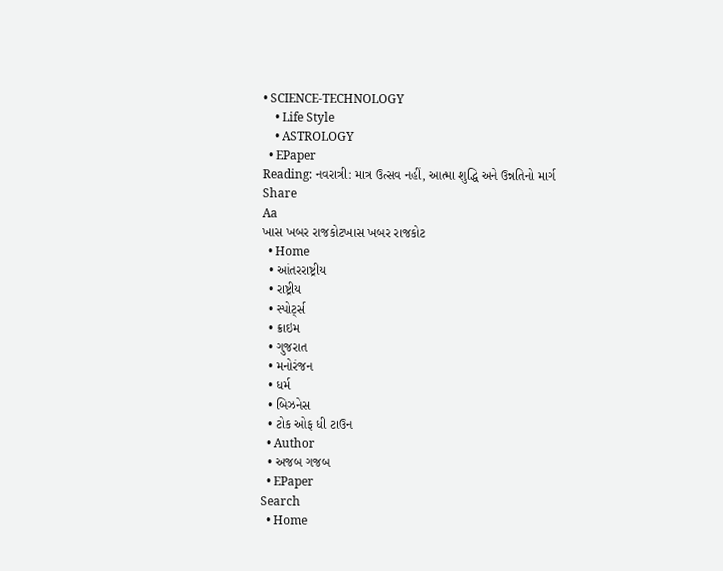• SCIENCE-TECHNOLOGY
    • Life Style
    • ASTROLOGY
  • EPaper
Reading: નવરાત્રી: માત્ર ઉત્સવ નહીં, આત્મા શુદ્ધિ અને ઉન્નતિનો માર્ગ
Share
Aa
ખાસ ખબર રાજકોટખાસ ખબર રાજકોટ
  • Home
  • આંતરરાષ્ટ્રીય
  • રાષ્ટ્રીય
  • સ્પોર્ટ્સ
  • ક્રાઇમ
  • ગુજરાત
  • મનોરંજન
  • ધર્મ
  • બિઝનેસ
  • ટોક ઓફ ધી ટાઉન
  • Author
  • અજબ ગજબ
  • EPaper
Search
  • Home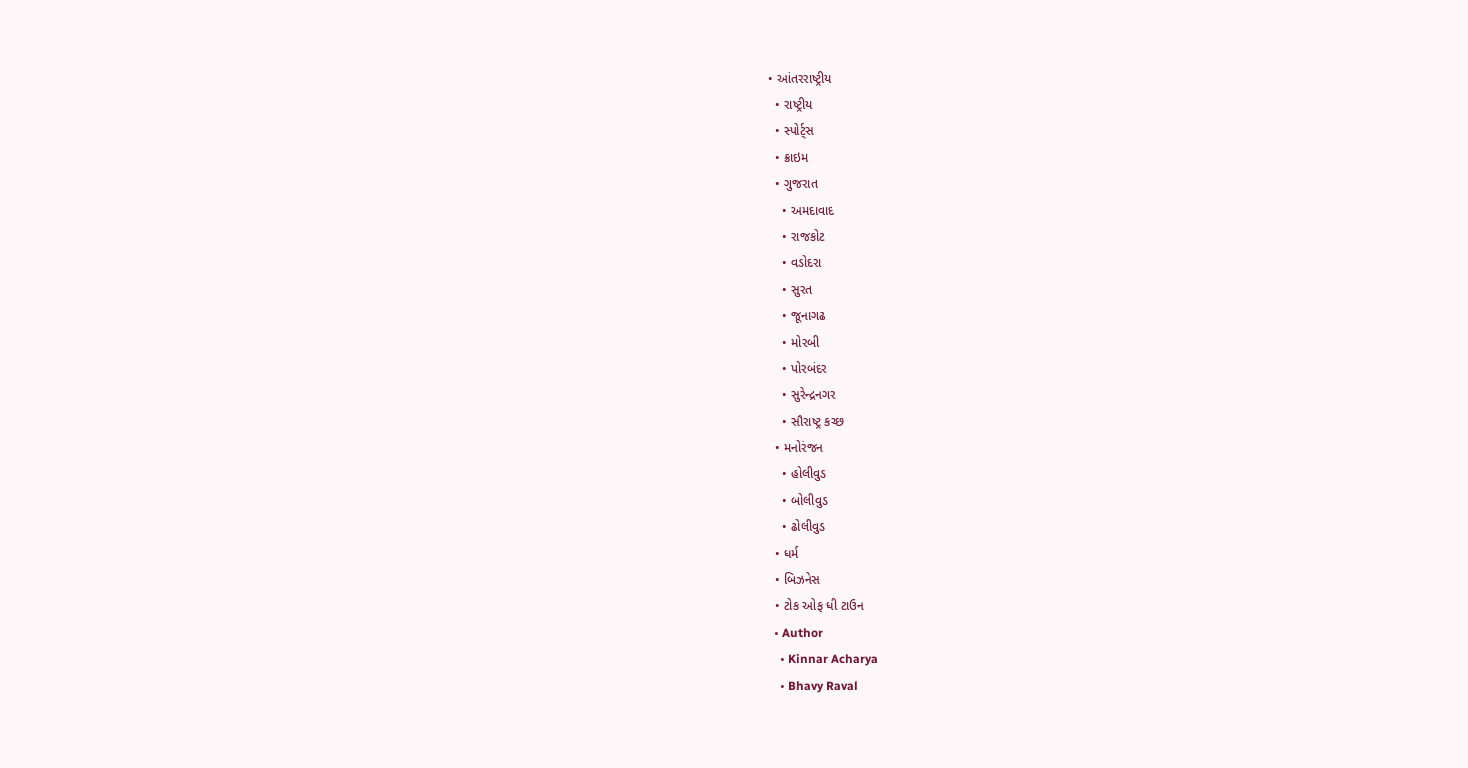• આંતરરાષ્ટ્રીય
  • રાષ્ટ્રીય
  • સ્પોર્ટ્સ
  • ક્રાઇમ
  • ગુજરાત
    • અમદાવાદ
    • રાજકોટ
    • વડોદરા
    • સુરત
    • જૂનાગઢ
    • મોરબી
    • પોરબંદર
    • સુરેન્દ્રનગર
    • સૌરાષ્ટ્ર કચ્છ
  • મનોરંજન
    • હોલીવુડ
    • બોલીવુડ
    • ઢોલીવુડ
  • ધર્મ
  • બિઝનેસ
  • ટોક ઓફ ધી ટાઉન
  • Author
    • Kinnar Acharya
    • Bhavy Raval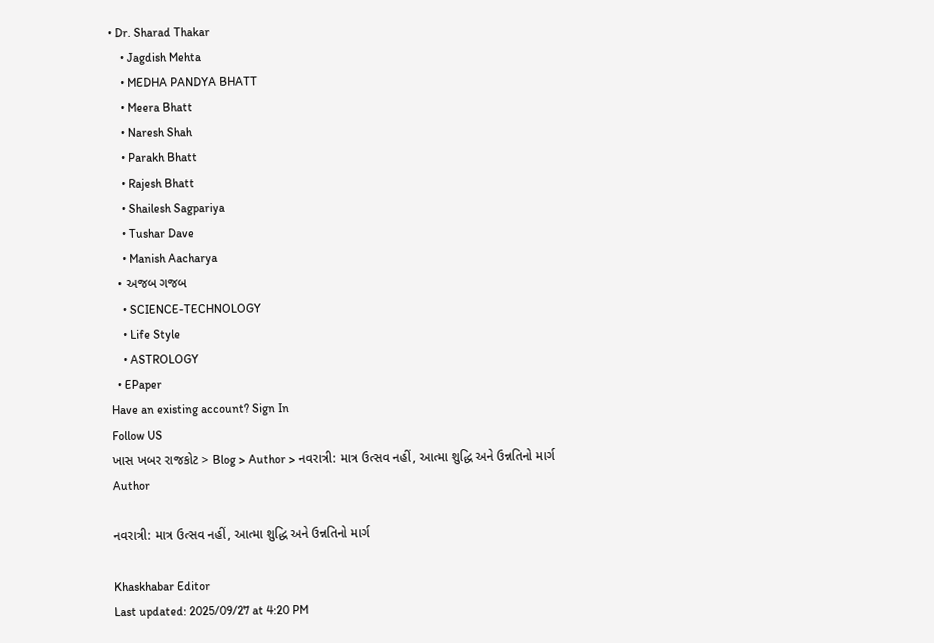• Dr. Sharad Thakar
    • Jagdish Mehta
    • MEDHA PANDYA BHATT
    • Meera Bhatt
    • Naresh Shah
    • Parakh Bhatt
    • Rajesh Bhatt
    • Shailesh Sagpariya
    • Tushar Dave
    • Manish Aacharya
  • અજબ ગજબ
    • SCIENCE-TECHNOLOGY
    • Life Style
    • ASTROLOGY
  • EPaper
Have an existing account? Sign In
Follow US
ખાસ ખબર રાજકોટ > Blog > Author > નવરાત્રી: માત્ર ઉત્સવ નહીં, આત્મા શુદ્ધિ અને ઉન્નતિનો માર્ગ
Author

નવરાત્રી: માત્ર ઉત્સવ નહીં, આત્મા શુદ્ધિ અને ઉન્નતિનો માર્ગ

Khaskhabar Editor
Last updated: 2025/09/27 at 4:20 PM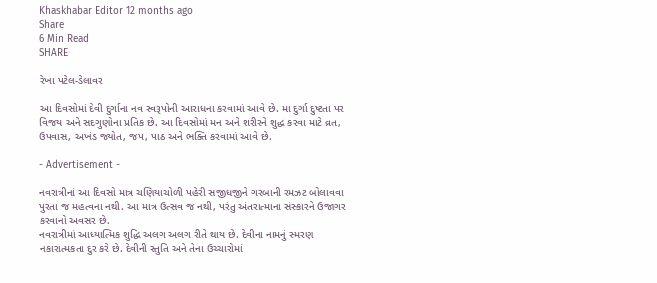Khaskhabar Editor 12 months ago
Share
6 Min Read
SHARE

રેખા પટેલ-ડેલાવર

આ દિવસોમાં દેવી દુર્ગાના નવ સ્વરૂપોની આરાધના કરવામાં આવે છે. મા દુર્ગા દુષ્ટતા પર વિજય અને સદગુણોના પ્રતિક છે. આ દિવસોમાં મન અને શરીરને શુદ્ધ કરવા માટે વ્રત, ઉપવાસ, અખંડ જ્યોત, જપ, પાઠ અને ભક્તિ કરવામાં આવે છે.

- Advertisement -

નવરાત્રીનાં આ દિવસો માત્ર ચણિયાચોળી પહેરી સજીધજીને ગરબાની રમઝટ બોલાવવા પુરતા જ મહત્વના નથી. આ માત્ર ઉત્સવ જ નથી, પરંતુ અંતરાત્માના સંસ્કારને ઉજાગર કરવાનો અવસર છે.
નવરાત્રીમાં આધ્યાત્મિક શુદ્ધિ અલગ અલગ રીતે થાય છે. દેવીના નામનું સ્મરણ નકારાત્મકતા દુર કરે છે. દેવીની સ્તુતિ અને તેના ઉચ્ચારોમાં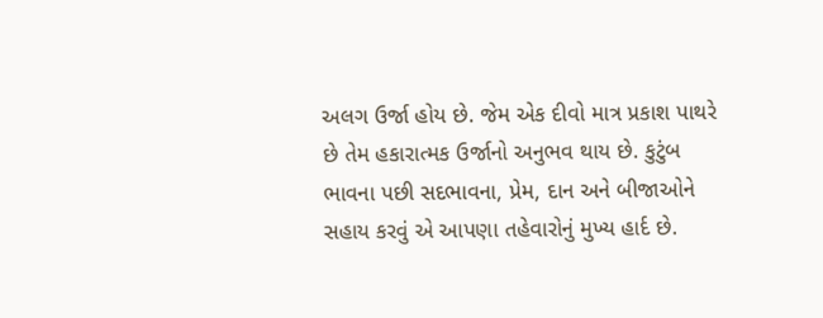અલગ ઉર્જા હોય છે. જેમ એક દીવો માત્ર પ્રકાશ પાથરે છે તેમ હકારાત્મક ઉર્જાનો અનુભવ થાય છે. કુટુંબ ભાવના પછી સદભાવના, પ્રેમ, દાન અને બીજાઓને સહાય કરવું એ આપણા તહેવારોનું મુખ્ય હાર્દ છે.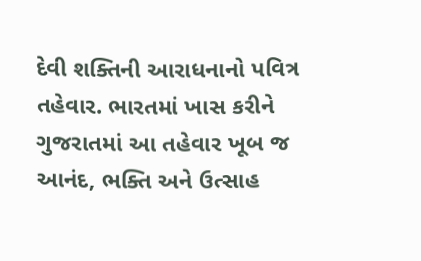દેવી શક્તિની આરાધનાનો પવિત્ર તહેવાર. ભારતમાં ખાસ કરીને ગુજરાતમાં આ તહેવાર ખૂબ જ આનંદ, ભક્તિ અને ઉત્સાહ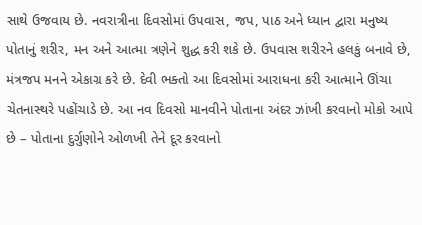સાથે ઉજવાય છે. નવરાત્રીના દિવસોમાં ઉપવાસ, જપ, પાઠ અને ધ્યાન દ્વારા મનુષ્ય પોતાનું શરીર, મન અને આત્મા ત્રણેને શુદ્ધ કરી શકે છે. ઉપવાસ શરીરને હલકું બનાવે છે, મંત્રજપ મનને એકાગ્ર કરે છે. દેવી ભક્તો આ દિવસોમાં આરાધના કરી આત્માને ઊંચા ચેતનાસ્થરે પહોંચાડે છે. આ નવ દિવસો માનવીને પોતાના અંદર ઝાંખી કરવાનો મોકો આપે છે – પોતાના દુર્ગુણોને ઓળખી તેને દૂર કરવાનો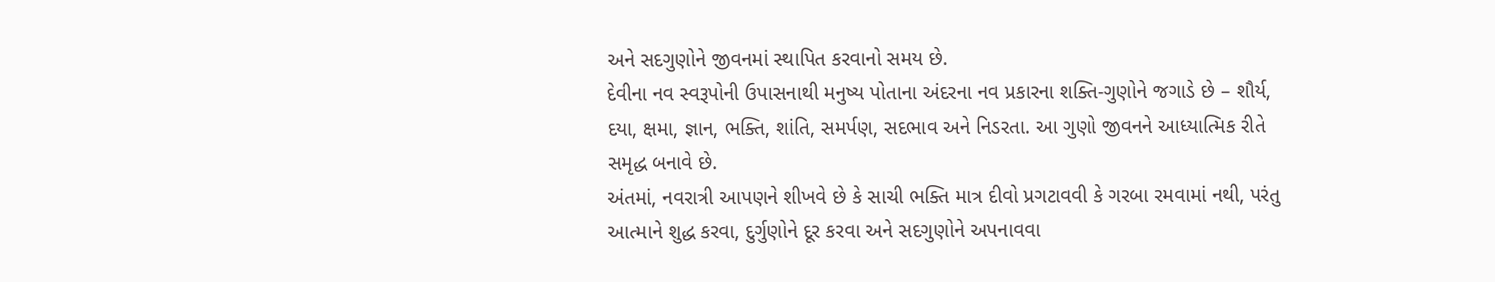અને સદગુણોને જીવનમાં સ્થાપિત કરવાનો સમય છે.
દેવીના નવ સ્વરૂપોની ઉપાસનાથી મનુષ્ય પોતાના અંદરના નવ પ્રકારના શક્તિ-ગુણોને જગાડે છે – શૌર્ય, દયા, ક્ષમા, જ્ઞાન, ભક્તિ, શાંતિ, સમર્પણ, સદભાવ અને નિડરતા. આ ગુણો જીવનને આધ્યાત્મિક રીતે સમૃદ્ધ બનાવે છે.
અંતમાં, નવરાત્રી આપણને શીખવે છે કે સાચી ભક્તિ માત્ર દીવો પ્રગટાવવી કે ગરબા રમવામાં નથી, પરંતુ આત્માને શુદ્ધ કરવા, દુર્ગુણોને દૂર કરવા અને સદગુણોને અપનાવવા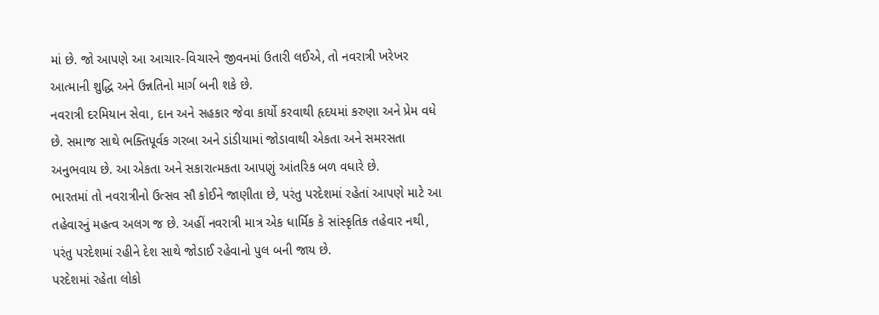માં છે. જો આપણે આ આચાર-વિચારને જીવનમાં ઉતારી લઈએ, તો નવરાત્રી ખરેખર આત્માની શુદ્ધિ અને ઉન્નતિનો માર્ગ બની શકે છે.
નવરાત્રી દરમિયાન સેવા, દાન અને સહકાર જેવા કાર્યો કરવાથી હૃદયમાં કરુણા અને પ્રેમ વધે છે. સમાજ સાથે ભક્તિપૂર્વક ગરબા અને ડાંડીયામાં જોડાવાથી એકતા અને સમરસતા અનુભવાય છે. આ એકતા અને સકારાત્મકતા આપણું આંતરિક બળ વધારે છે.
ભારતમાં તો નવરાત્રીનો ઉત્સવ સૌ કોઈને જાણીતા છે, પરંતુ પરદેશમાં રહેતાં આપણે માટે આ તહેવારનું મહત્વ અલગ જ છે. અહીં નવરાત્રી માત્ર એક ધાર્મિક કે સાંસ્કૃતિક તહેવાર નથી, પરંતુ પરદેશમાં રહીને દેશ સાથે જોડાઈ રહેવાનો પુલ બની જાય છે.
પરદેશમાં રહેતા લોકો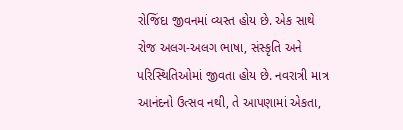રોજિંદા જીવનમાં વ્યસ્ત હોય છે. એક સાથે રોજ અલગ-અલગ ભાષા, સંસ્કૃતિ અને પરિસ્થિતિઓમાં જીવતા હોય છે. નવરાત્રી માત્ર આનંદનો ઉત્સવ નથી, તે આપણામાં એકતા,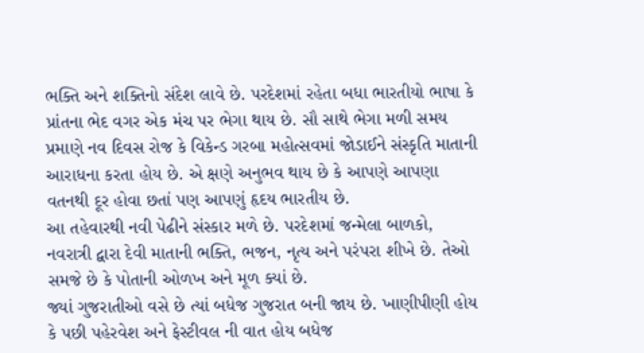ભક્તિ અને શક્તિનો સંદેશ લાવે છે. પરદેશમાં રહેતા બધા ભારતીયો ભાષા કે પ્રાંતના ભેદ વગર એક મંચ પર ભેગા થાય છે. સૌ સાથે ભેગા મળી સમય પ્રમાણે નવ દિવસ રોજ કે વિકેન્ડ ગરબા મહોત્સવમાં જોડાઈને સંસ્કૃતિ માતાની આરાધના કરતા હોય છે. એ ક્ષણે અનુભવ થાય છે કે આપણે આપણા વતનથી દૂર હોવા છતાં પણ આપણું હૃદય ભારતીય છે.
આ તહેવારથી નવી પેઢીને સંસ્કાર મળે છે. પરદેશમાં જન્મેલા બાળકો, નવરાત્રી દ્વારા દેવી માતાની ભક્તિ, ભજન, નૃત્ય અને પરંપરા શીખે છે. તેઓ સમજે છે કે પોતાની ઓળખ અને મૂળ ક્યાં છે.
જ્યાં ગુજરાતીઓ વસે છે ત્યાં બધેજ ગુજરાત બની જાય છે. ખાણીપીણી હોય કે પછી પહેરવેશ અને ફેસ્ટીવલ ની વાત હોય બધેજ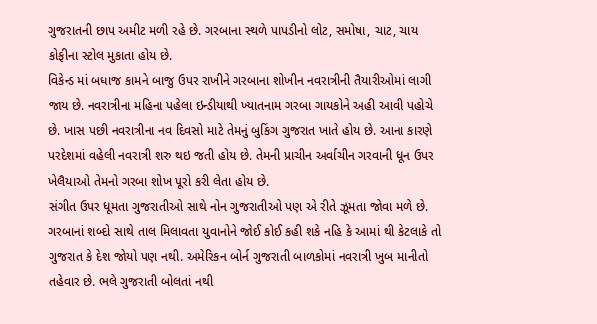ગુજરાતની છાપ અમીટ મળી રહે છે. ગરબાના સ્થળે પાપડીનો લોટ, સમોષા, ચાટ, ચાય કોફીના સ્ટોલ મુકાતા હોય છે.
વિકેન્ડ માં બધાજ કામને બાજુ ઉપર રાખીને ગરબાના શોખીન નવરાત્રીની તૈયારીઓમાં લાગી જાય છે. નવરાત્રીના મહિના પહેલા ઇન્ડીયાથી ખ્યાતનામ ગરબા ગાયકોને અહી આવી પહોચે છે. ખાસ પછી નવરાત્રીના નવ દિવસો માટે તેમનું બુકિંગ ગુજરાત ખાતે હોય છે. આના કારણે પરદેશમાં વહેલી નવરાત્રી શરુ થઇ જતી હોય છે. તેમની પ્રાચીન અર્વાચીન ગરવાની ધૂન ઉપર ખેલૈયાઓ તેમનો ગરબા શોખ પૂરો કરી લેતા હોય છે.
સંગીત ઉપર ધૂમતા ગુજરાતીઓ સાથે નોન ગુજરાતીઓ પણ એ રીતે ઝૂમતા જોવા મળે છે. ગરબાનાં શબ્દો સાથે તાલ મિલાવતા યુવાનોને જોઈ કોઈ કહી શકે નહિ કે આમાં થી કેટલાકે તો ગુજરાત કે દેશ જોયો પણ નથી. અમેરિકન બોર્ન ગુજરાતી બાળકોમાં નવરાત્રી ખુબ માનીતો તહેવાર છે. ભલે ગુજરાતી બોલતાં નથી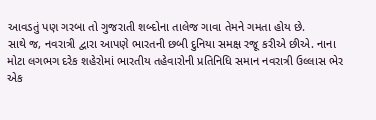આવડતું પણ ગરબા તો ગુજરાતી શબ્દોના તાલેજ ગાવા તેમને ગમતા હોય છે.
સાથે જ, નવરાત્રી દ્વારા આપણે ભારતની છબી દુનિયા સમક્ષ રજૂ કરીએ છીએ. નાના મોટા લગભગ દરેક શહેરોમાં ભારતીય તહેવારોની પ્રતિનિધિ સમાન નવરાત્રી ઉલ્લાસ ભેર એક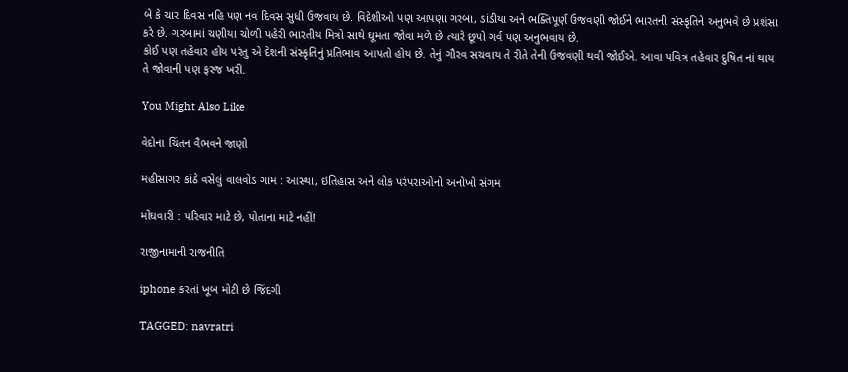બે કે ચાર દિવસ નહિ પણ નવ દિવસ સુધી ઉજવાય છે. વિદેશીઓ પણ આપણા ગરબા, ડાંડીયા અને ભક્તિપૂર્ણ ઉજવણી જોઈને ભારતની સંસ્કૃતિને અનુભવે છે પ્રશંસા કરે છે. ગરબામાં ચણીયા ચોળી પહેરી ભારતીય મિત્રો સાથે ઘૂમતા જોવા મળે છે ત્યારે છૂપો ગર્વ પણ અનુભવાય છે.
કોઈ પણ તહેવાર હોય પરંતુ એ દેશની સંસ્કૃતિનું પ્રતિભાવ આપતો હોય છે. તેનું ગૌરવ સચવાય તે રીતે તેની ઉજવણી થવી જોઈએ. આવા પવિત્ર તહેવાર દુષિત નાં થાય તે જોવાની પણ ફરજ ખરી.

You Might Also Like

વેદોના ચિંતન વૈભવને જાણો

મહીસાગર કાંઠે વસેલું વાલવોડ ગામ : આસ્થા, ઇતિહાસ અને લોક પરંપરાઓનો અનોખો સંગમ

મોંઘવારી : પરિવાર માટે છે, પોતાના માટે નહીં!

રાજીનામાની રાજનીતિ

iphone કરતાં ખૂબ મોટી છે જિંદગી

TAGGED: navratri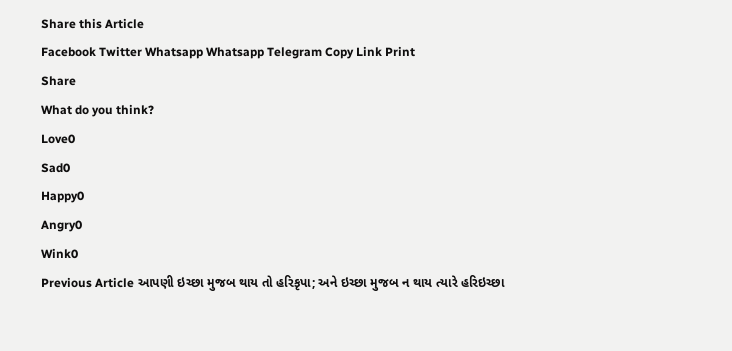Share this Article
Facebook Twitter Whatsapp Whatsapp Telegram Copy Link Print
Share
What do you think?
Love0
Sad0
Happy0
Angry0
Wink0
Previous Article આપણી ઇચ્છા મુજબ થાય તો હરિકૃપા; અને ઇચ્છા મુજબ ન થાય ત્યારે હરિઇચ્છા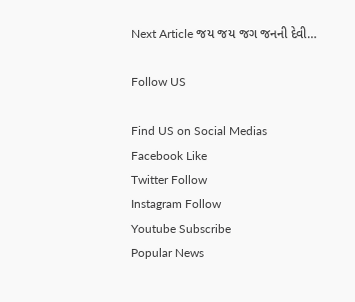Next Article જય જય જગ જનની દેવી…

Follow US

Find US on Social Medias
Facebook Like
Twitter Follow
Instagram Follow
Youtube Subscribe
Popular News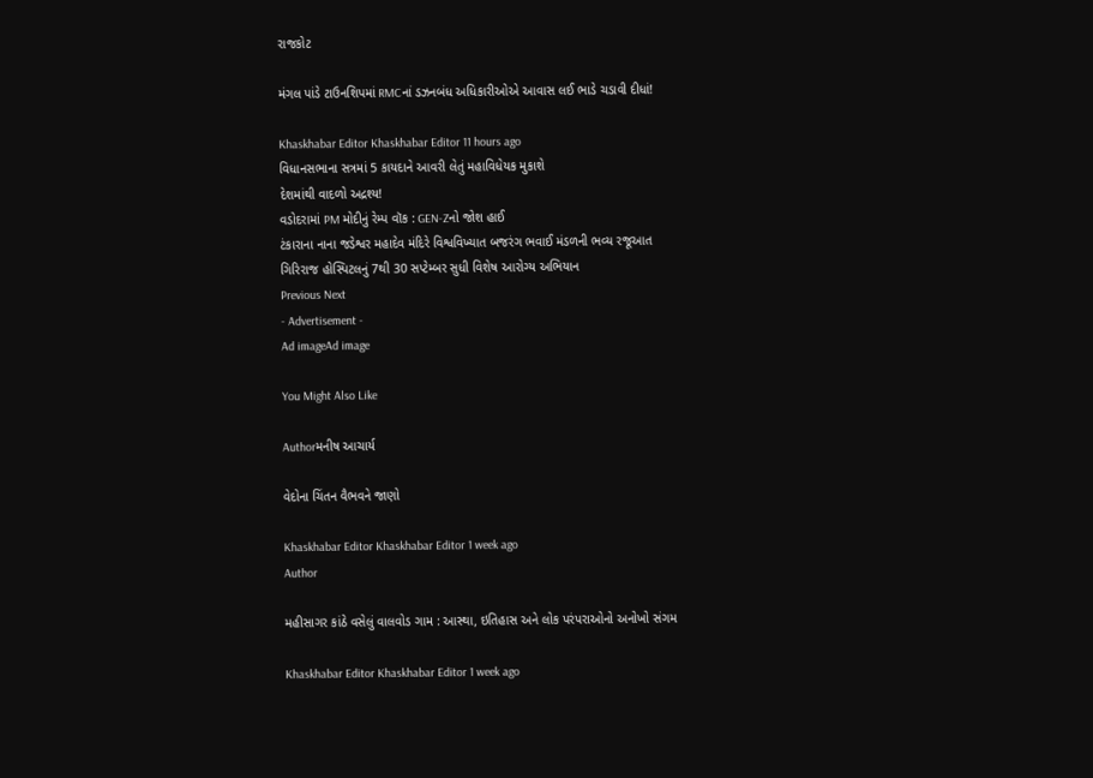રાજકોટ

મંગલ પાંડે ટાઉનશિપમાં RMCનાં ડઝનબંધ અધિકારીઓએ આવાસ લઈ ભાડે ચડાવી દીધાં!

Khaskhabar Editor Khaskhabar Editor 11 hours ago
વિધાનસભાના સત્રમાં 5 કાયદાને આવરી લેતું મહાવિધેયક મુકાશે
દેશમાંથી વાદળો અદ્રશ્ય!
વડોદરામાં PM મોદીનું રેમ્પ વૉક : GEN-Zનો જોશ હાઈ
ટંકારાના નાના જડેશ્વર મહાદેવ મંદિરે વિશ્વવિખ્યાત બજરંગ ભવાઈ મંડળની ભવ્ય રજૂઆત
ગિરિરાજ હોસ્પિટલનું 7થી 30 સપ્ટેમ્બર સુધી વિશેષ આરોગ્ય અભિયાન
Previous Next
- Advertisement -
Ad imageAd image

You Might Also Like

Authorમનીષ આચાર્ય

વેદોના ચિંતન વૈભવને જાણો

Khaskhabar Editor Khaskhabar Editor 1 week ago
Author

મહીસાગર કાંઠે વસેલું વાલવોડ ગામ : આસ્થા, ઇતિહાસ અને લોક પરંપરાઓનો અનોખો સંગમ

Khaskhabar Editor Khaskhabar Editor 1 week ago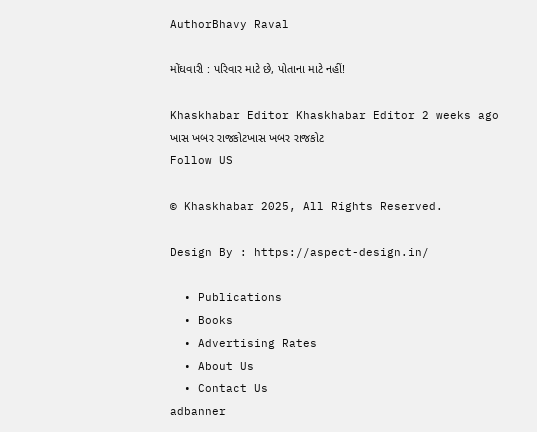AuthorBhavy Raval

મોંઘવારી : પરિવાર માટે છે, પોતાના માટે નહીં!

Khaskhabar Editor Khaskhabar Editor 2 weeks ago
ખાસ ખબર રાજકોટખાસ ખબર રાજકોટ
Follow US

© Khaskhabar 2025, All Rights Reserved.

Design By : https://aspect-design.in/

  • Publications
  • Books
  • Advertising Rates
  • About Us
  • Contact Us
adbanner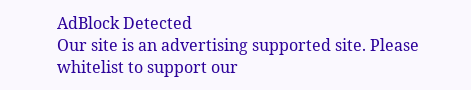AdBlock Detected
Our site is an advertising supported site. Please whitelist to support our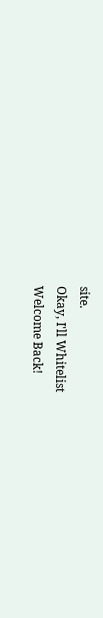site.
Okay, I'll Whitelist
Welcome Back!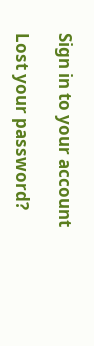Sign in to your account

Lost your password?